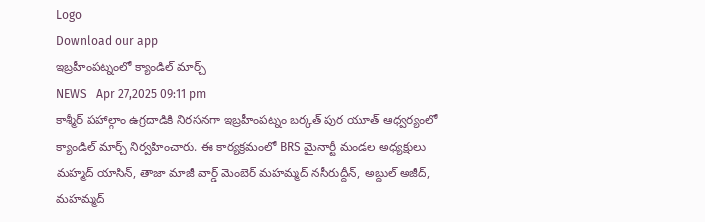Logo
Download our app
ఇబ్రహీంపట్నంలో క్యాండిల్ మార్చ్
NEWS   Apr 27,2025 09:11 pm
కాశ్మీర్ పహాల్గాం ఉగ్రదాడికి నిరసనగా ఇబ్రహీంపట్నం బర్కత్ పుర యూత్ ఆధ్వర్యంలో క్యాండిల్ మార్చ్ నిర్వహించారు. ఈ కార్యక్రమంలో BRS మైనార్టీ మండల అధ్యక్షులు మహ్మద్ యాసిన్, తాజా మాజీ వార్డ్ మెంబెర్ మహమ్మద్ నసీరుద్దీన్, అబ్దుల్ అజీద్, మహమ్మద్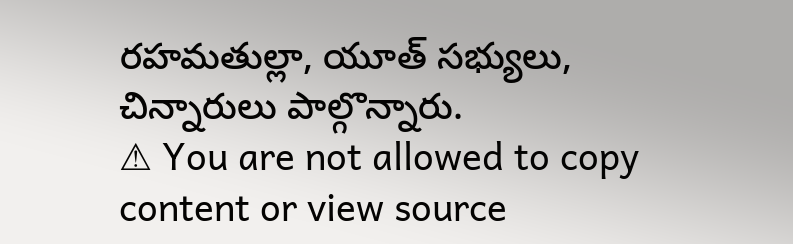రహమతుల్లా, యూత్ సభ్యులు, చిన్నారులు పాల్గొన్నారు.
⚠ You are not allowed to copy content or view source